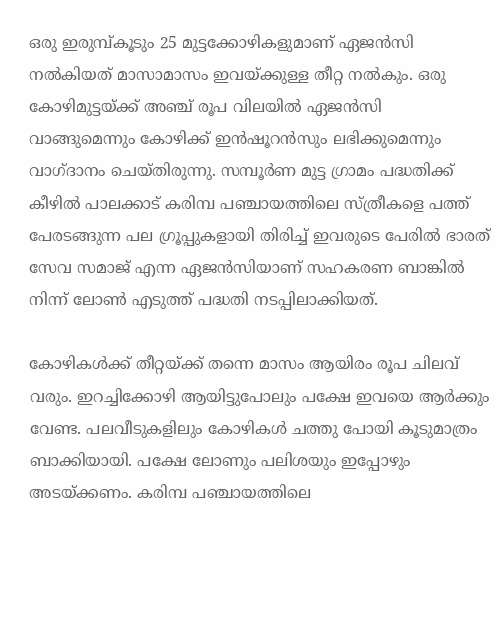ഒരു ഇരുമ്പ്കൂടും 25 മുട്ടക്കോഴികളുമാണ് ഏജന്‍സി നല്‍കിയത് മാസാമാസം ഇവയ്ക്കുള്ള തീറ്റ നല്‍കും. ഒരു കോഴിമുട്ടയ്ക്ക് അഞ്ച് രൂപ വിലയില്‍ ഏജന്‍സി വാങ്ങുമെന്നും കോഴിക്ക് ഇന്‍ഷൂറന്‍സും ലഭിക്കുമെന്നും വാഗ്ദാനം ചെയ്തിരുന്നു. സമ്പൂര്‍ണ മുട്ട ഗ്രാമം പദ്ധതിക്ക് കീഴില്‍ പാലക്കാട് കരിമ്പ പഞ്ചായത്തിലെ സ്ത്രീകളെ പത്ത് പേരടങ്ങുന്ന പല ഗ്രൂപ്പുകളായി തിരിച്ച് ഇവരുടെ പേരില്‍ ഭാരത് സേവ സമാജ് എന്ന ഏജന്‍സിയാണ് സഹകരണ ബാങ്കില്‍ നിന്ന് ലോണ്‍ എടുത്ത് പദ്ധതി നടപ്പിലാക്കിയത്.

കോഴികള്‍ക്ക് തീറ്റയ്ക്ക് തന്നെ മാസം ആയിരം രൂപ ചിലവ് വരും. ഇറച്ചിക്കോഴി ആയിട്ടുപോലും പക്ഷേ ഇവയെ ആര്‍ക്കും വേണ്ട. പലവീടുകളിലും കോഴികള്‍ ചത്തു പോയി കൂടുമാത്രം ബാക്കിയായി. പക്ഷേ ലോണും പലിശയും ഇപ്പോഴും അടയ്ക്കണം. കരിമ്പ പഞ്ചായത്തിലെ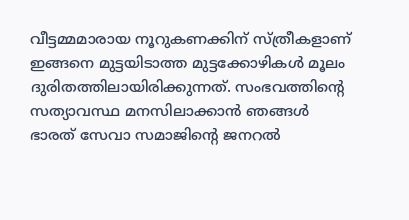വീട്ടമ്മമാരായ നൂറുകണക്കിന് സ്ത്രീകളാണ് ഇങ്ങനെ മുട്ടയിടാത്ത മുട്ടക്കോഴികള്‍ മൂലം ദുരിതത്തിലായിരിക്കുന്നത്. സംഭവത്തിന്‍റെ സത്യാവസ്ഥ മനസിലാക്കാന്‍ ഞങ്ങള്‍ ഭാരത് സേവാ സമാജിന്‍റെ ജനറല്‍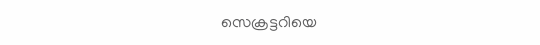സെക്രട്ടറിയെ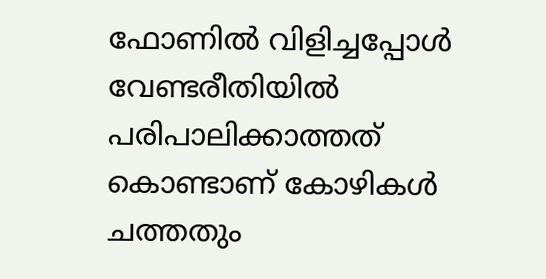ഫോണില്‍ വിളിച്ചപ്പോള്‍ വേണ്ടരീതിയില്‍ പരിപാലിക്കാത്തത് കൊണ്ടാണ് കോഴികള്‍ ചത്തതും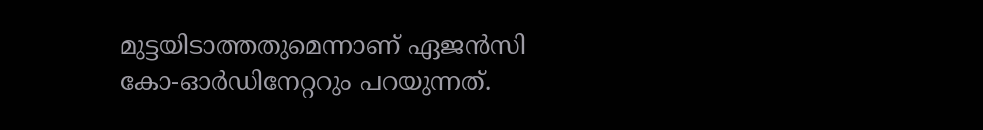മുട്ടയിടാത്തതുമെന്നാണ് ഏജന്‍സി കോ-ഓര്‍ഡിനേറ്ററും പറയുന്നത്.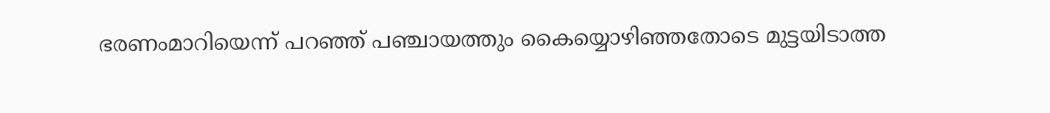ഭരണംമാറിയെന്ന് പറഞ്ഞ് പഞ്ചായത്തും കൈയ്യൊഴിഞ്ഞതോടെ മുട്ടയിടാത്ത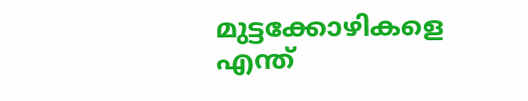മുട്ടക്കോഴികളെ എന്ത്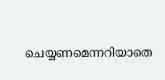ചെയ്യണമെന്നറിയാതെ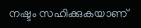നഷ്ടം സഹിക്കുകയാണ്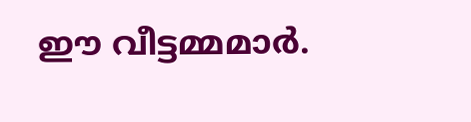ഈ വീട്ടമ്മമാര്‍.